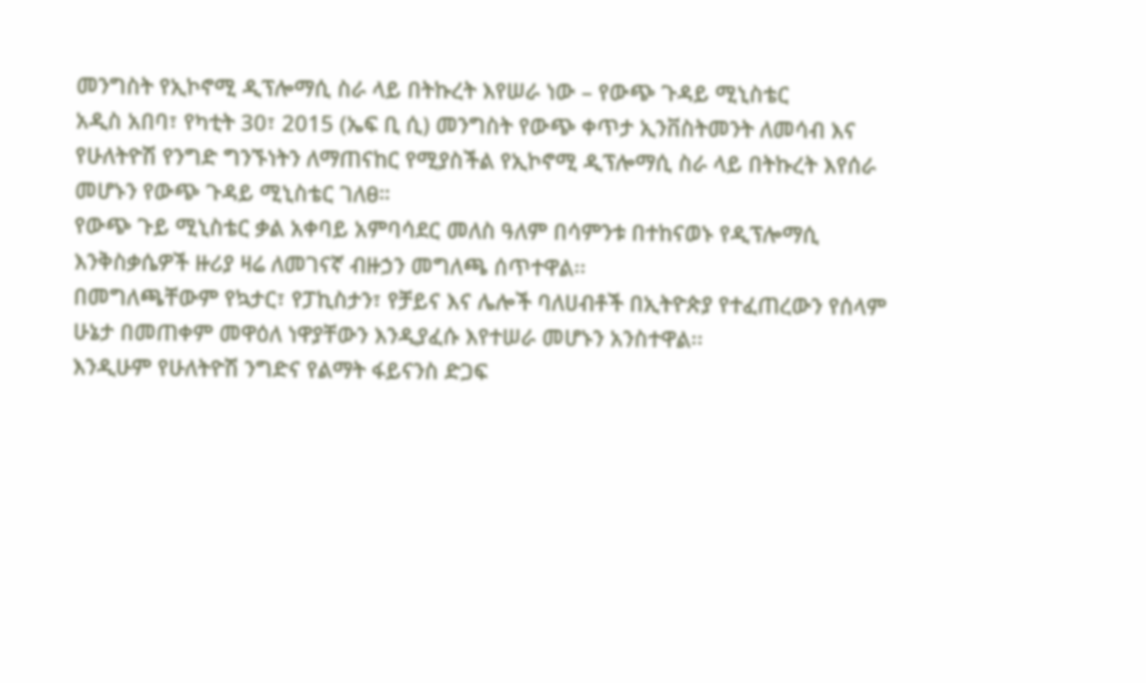መንግስት የኢኮኖሚ ዲፕሎማሲ ስራ ላይ በትኩረት እየሠራ ነው – የውጭ ጉዳይ ሚኒስቴር
አዲስ አበባ፣ የካቲት 30፣ 2015 (ኤፍ ቢ ሲ) መንግስት የውጭ ቀጥታ ኢንቨስትመንት ለመሳብ እና የሁለትዮሽ የንግድ ግንኙነትን ለማጠናከር የሚያስችል የኢኮኖሚ ዲፕሎማሲ ስራ ላይ በትኩረት እየሰራ መሆኑን የውጭ ጉዳይ ሚኒስቴር ገለፀ።
የውጭ ጉይ ሚኒስቴር ቃል አቀባይ አምባሳደር መለስ ዓለም በሳምንቱ በተከናወኑ የዲፕሎማሲ እንቅስቃሴዎች ዙሪያ ዛሬ ለመገናኛ ብዙኃን መግለጫ ሰጥተዋል፡፡
በመግለጫቸውም የኳታር፣ የፓኪስታን፣ የቻይና እና ሌሎች ባለሀብቶች በኢትዮጵያ የተፈጠረውን የሰላም ሁኔታ በመጠቀም መዋዕለ ነዋያቸውን እንዲያፈሱ እየተሠራ መሆኑን አንስተዋል፡፡
እንዲሁም የሁለትዮሽ ንግድና የልማት ፋይናንስ ድጋፍ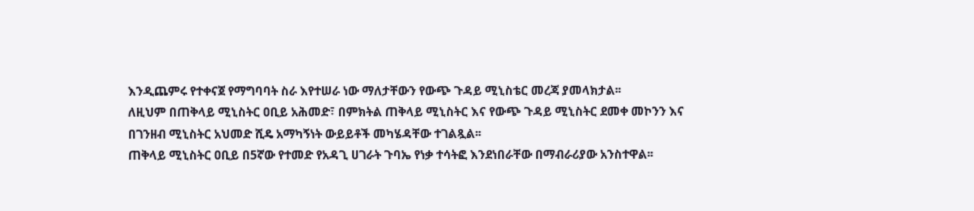እንዲጨምሩ የተቀናጀ የማግባባት ስራ እየተሠራ ነው ማለታቸውን የውጭ ጉዳይ ሚኒስቴር መረጃ ያመላክታል፡፡
ለዚህም በጠቅላይ ሚኒስትር ዐቢይ አሕመድ፣ በምክትል ጠቅላይ ሚኒስትር እና የውጭ ጉዳይ ሚኒስትር ደመቀ መኮንን እና በገንዘብ ሚኒስትር አህመድ ሺዴ አማካኝነት ውይይቶች መካሄዳቸው ተገልጿል፡፡
ጠቅላይ ሚኒስትር ዐቢይ በ5ኛው የተመድ የአዳጊ ሀገራት ጉባኤ የነቃ ተሳትፎ እንደነበራቸው በማብራሪያው አንስተዋል፡፡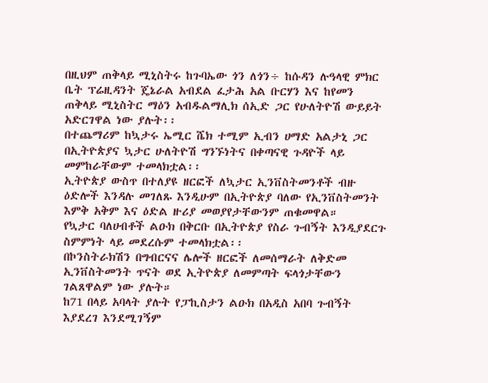በዚህም ጠቅላይ ሚኒስትሩ ከጉባኤው ጎን ለጎን÷ ከሱዳን ሉዓላዊ ምክር ቤት ፕሬዚዳንት ጄኔራል አብደል ፈታሕ አል ቡርሃን እና ከየመን ጠቅላይ ሚኒስትር ማዕን አብዱልማሊክ ሰኢድ ጋር የሁለትዮሽ ውይይት አድርገዋል ነው ያሉት፡፡
በተጨማሪም ከኳታሩ ኤሚር ሼክ ተሚም ኢብን ሀማድ አልታኒ ጋር በኢትዮጵያና ኳታር ሁለትዮሽ ግንኙነትና በቀጣናዊ ጉዳዮች ላይ መምከራቸውም ተመላክቷል፡፡
ኢትዮጵያ ውስጥ በተለያዩ ዘርፎች ለኳታር ኢንቨስትመንቶች ብዙ ዕድሎች እንዳሉ መገለጹ እንዲሁም በኢትዮጵያ ባለው የኢንቨስትመንት እምቅ አቅም እና ዕድል ዙሪያ መወያየታቸውንም ጠቁመዋል።
የኳታር ባለሀብቶች ልዑክ በቅርቡ በኢትዮጵያ የስራ ጉብኝት እንዲያደርጉ ስምምነት ላይ መደረሱም ተመላክቷል፡፡
በኮንስትራክሽን በግብርናና ሌሎች ዘርፎች ለመሰማራት ለቅድመ ኢንቨስትመንት ጥናት ወደ ኢትዮጵያ ለመምጣት ፍላጎታቸውን ገልጸዋልም ነው ያሉት።
ከ71 በላይ አባላት ያሉት የፓኪስታን ልዑክ በአዲስ አበባ ጉብኝት እያደረገ እንደሚገኝም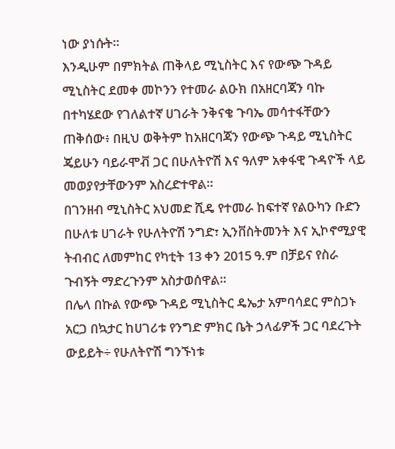ነው ያነሱት።
እንዲሁም በምክትል ጠቅላይ ሚኒስትር እና የውጭ ጉዳይ ሚኒስትር ደመቀ መኮንን የተመራ ልዑክ በአዘርባጃን ባኩ በተካሄደው የገለልተኛ ሀገራት ንቅናቄ ጉባኤ መሳተፋቸውን ጠቅሰው፥ በዚህ ወቅትም ከአዘርባጃን የውጭ ጉዳይ ሚኒስትር ጄይሁን ባይራሞቭ ጋር በሁለትዮሽ እና ዓለም አቀፋዊ ጉዳዮች ላይ መወያየታቸውንም አስረድተዋል።
በገንዘብ ሚኒስትር አህመድ ሺዴ የተመራ ከፍተኛ የልዑካን ቡድን በሁለቱ ሀገራት የሁለትዮሽ ንግድ፣ ኢንቨስትመንት እና ኢኮኖሚያዊ ትብብር ለመምከር የካቲት 13 ቀን 2015 ዓ.ም በቻይና የስራ ጉብኝት ማድረጉንም አስታወሰዋል።
በሌላ በኩል የውጭ ጉዳይ ሚኒስትር ዴኤታ አምባሳደር ምስጋኑ አርጋ በኳታር ከሀገሪቱ የንግድ ምክር ቤት ኃላፊዎች ጋር ባደረጉት ውይይት÷ የሁለትዮሽ ግንኙነቱ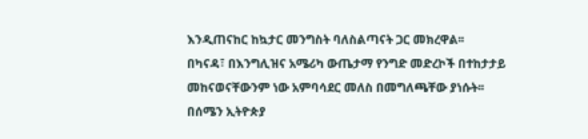እንዲጠናከር ከኳታር መንግስት ባለስልጣናት ጋር መክረዋል፡፡
በካናዳ፣ በእንግሊዝና አሜሪካ ውጤታማ የንግድ መድረኮች በተከታታይ መከናወናቸውንም ነው አምባሳደር መለስ በመግለጫቸው ያነሱት፡፡
በሰሜን ኢትዮጵያ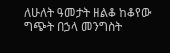ለሁለት ዓመታት ዘልቆ ከቆየው ግጭት በኃላ መንግስት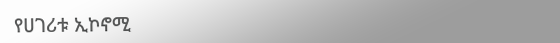የሀገሪቱ ኢኮኖሚ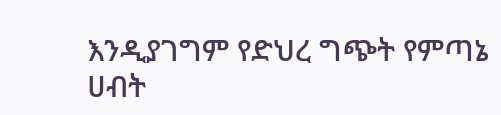እንዲያገግም የድህረ ግጭት የምጣኔ ሀብት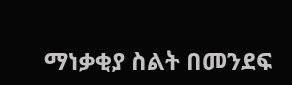ማነቃቂያ ስልት በመንደፍ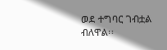ወደ ተግባር ገብቷል ብለዋል፡፡